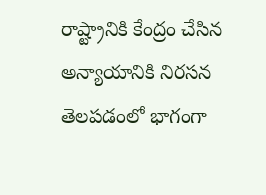రాష్ట్రానికి కేంద్రం చేసిన అన్యాయానికి నిరసన తెలపడంలో భాగంగా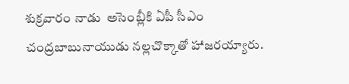శుక్రవారం నాడు  అసెంబ్లీకి ఏపీ సీఎం చంద్రబాబునాయుడు నల్లచొక్కాతో హాజరయ్యారు.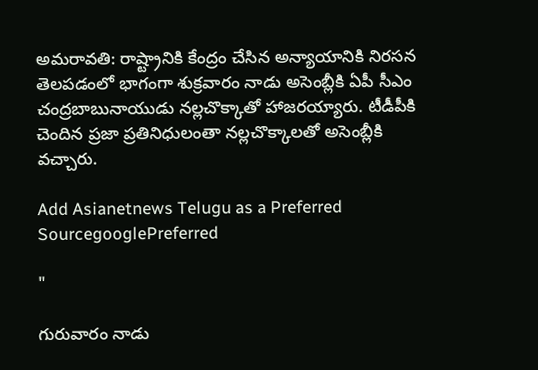అమరావతి: రాష్ట్రానికి కేంద్రం చేసిన అన్యాయానికి నిరసన తెలపడంలో భాగంగా శుక్రవారం నాడు అసెంబ్లీకి ఏపీ సీఎం చంద్రబాబునాయుడు నల్లచొక్కాతో హాజరయ్యారు. టీడీపీకి చెందిన ప్రజా ప్రతినిధులంతా నల్లచొక్కాలతో అసెంబ్లీకి వచ్చారు.

Add Asianetnews Telugu as a Preferred SourcegooglePreferred

"

గురువారం నాడు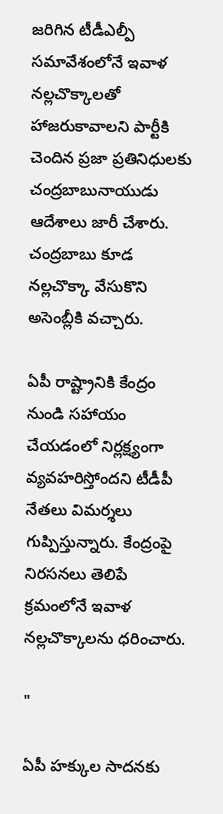జరిగిన టీడీఎల్పీ సమావేశంలోనే ఇవాళ నల్లచొక్కాలతో హాజరుకావాలని పార్టీకి చెందిన ప్రజా ప్రతినిధులకు చంద్రబాబునాయుడు ఆదేశాలు జారీ చేశారు. చంద్రబాబు కూడ నల్లచొక్కా వేసుకొని అసెంబ్లీకి వచ్చారు.

ఏపీ రాష్ట్రానికి కేంద్రం నుండి సహాయం చేయడంలో నిర్లక్ష్యంగా వ్యవహరిస్తోందని టీడీపీ నేతలు విమర్శలు గుప్పిస్తున్నారు. కేంద్రంపై నిరసనలు తెలిపే క్రమంలోనే ఇవాళ నల్లచొక్కాలను ధరించారు.

"

ఏపీ హక్కుల సాదనకు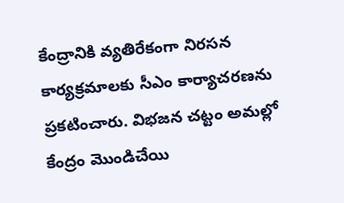కేంద్రానికి వ్యతిరేకంగా నిరసన కార్యక్రమాలకు సీఎం కార్యాచరణను ప్రకటించారు. విభజన చట్టం అమల్లో కేంద్రం మొండిచేయి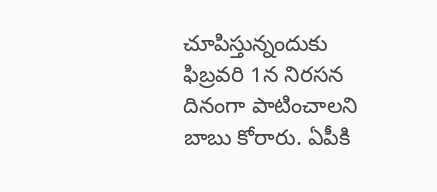చూపిస్తున్నందుకు ఫిబ్రవరి 1న నిరసన దినంగా పాటించాలని బాబు కోరారు. ఏపీకి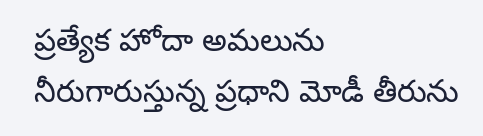ప్రత్యేక హోదా అమలును నీరుగారుస్తున్న ప్రధాని మోడీ తీరును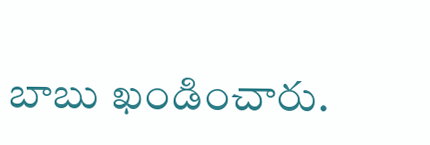బాబు ఖండించారు.